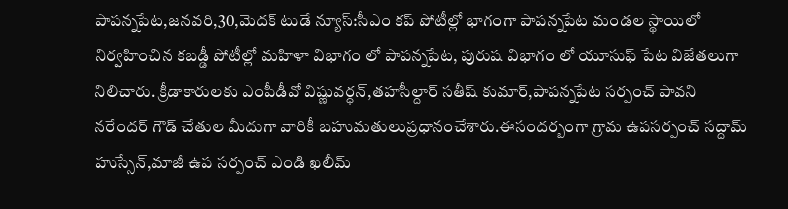పాపన్నపేట,జనవరి,30,మెదక్ టుడే న్యూస్:సీఎం కప్ పోటీల్లో భాగంగా పాపన్నపేట మండల స్థాయిలో నిర్వహించిన కబడ్డీ పోటీల్లో మహిళా విభాగం లో పాపన్నపేట, పురుష విభాగం లో యూసుఫ్ పేట విజేతలుగా నిలిచారు. క్రీడాకారులకు ఎంపీడీవో విష్ణువర్ధన్,తహసీల్దార్ సతీష్ కుమార్,పాపన్నపేట సర్పంచ్ పావని నరేందర్ గౌడ్ చేతుల మీదుగా వారికీ బహుమతులుప్రధానంచేశారు.ఈసందర్బంగా గ్రామ ఉపసర్పంచ్ సద్దామ్ హుస్సేన్,మాజీ ఉప సర్పంచ్ ఎండి ఖలీమ్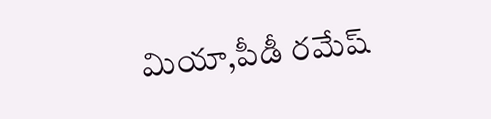మియా,పీడీ రమేష్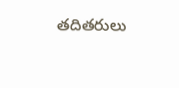తదితరులు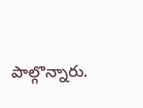పాల్గొన్నారు.